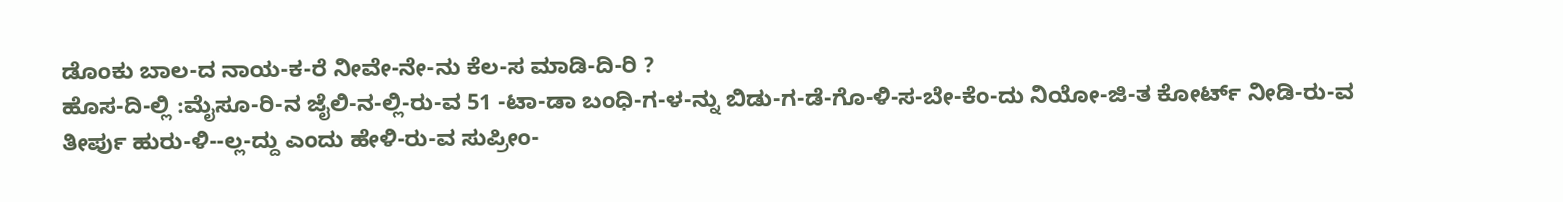ಡೊಂಕು ಬಾಲ-ದ ನಾಯ-ಕ-ರೆ ನೀವೇ-ನೇ-ನು ಕೆಲ-ಸ ಮಾಡಿ-ದಿ-ರಿ ?
ಹೊಸ-ದಿ-ಲ್ಲಿ :ಮೈಸೂ-ರಿ-ನ ಜೈಲಿ-ನ-ಲ್ಲಿ-ರು-ವ 51 -ಟಾ-ಡಾ ಬಂಧಿ-ಗ-ಳ-ನ್ನು ಬಿಡು-ಗ-ಡೆ-ಗೊ-ಳಿ-ಸ-ಬೇ-ಕೆಂ-ದು ನಿಯೋ-ಜಿ-ತ ಕೋರ್ಟ್ ನೀಡಿ-ರು-ವ ತೀರ್ಪು ಹುರು-ಳಿ--ಲ್ಲ-ದ್ದು ಎಂದು ಹೇಳಿ-ರು-ವ ಸುಪ್ರೀಂ-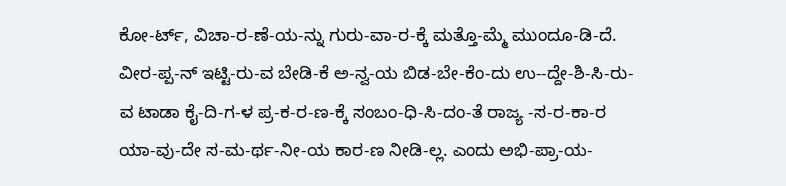ಕೋ-ರ್ಟ್, ವಿಚಾ-ರ-ಣೆ-ಯ-ನ್ನು ಗುರು-ವಾ-ರ-ಕ್ಕೆ ಮತ್ತೊ-ಮ್ಮೆ ಮುಂದೂ-ಡಿ-ದೆ.
ವೀರ-ಪ್ಪ-ನ್ ಇಟ್ಟಿ-ರು-ವ ಬೇಡಿ-ಕೆ ಅ-ನ್ವ-ಯ ಬಿಡ-ಬೇ-ಕೆಂ-ದು ಉ--ದ್ದೇ-ಶಿ-ಸಿ-ರು-ವ ಟಾಡಾ ಕೈ-ದಿ-ಗ-ಳ ಪ್ರ-ಕ-ರ-ಣ-ಕ್ಕೆ ಸಂಬಂ-ಧಿ-ಸಿ-ದಂ-ತೆ ರಾಜ್ಯ -ಸ-ರ-ಕಾ-ರ ಯಾ-ವು-ದೇ ಸ-ಮ-ರ್ಥ-ನೀ-ಯ ಕಾರ-ಣ ನೀಡಿ-ಲ್ಲ. ಎಂದು ಅಭಿ-ಪ್ರಾ-ಯ-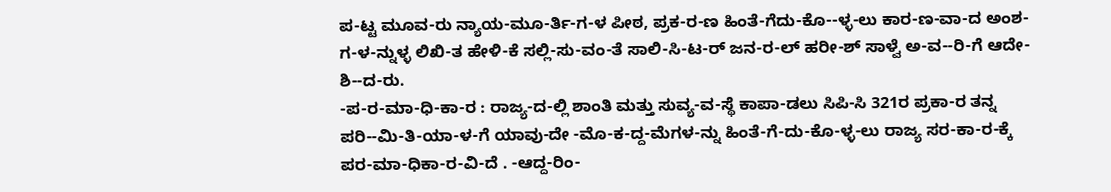ಪ-ಟ್ಟ ಮೂವ-ರು ನ್ಯಾಯ-ಮೂ-ರ್ತಿ-ಗ-ಳ ಪೀಠ, ಪ್ರಕ-ರ-ಣ ಹಿಂತೆ-ಗೆದು-ಕೊ--ಳ್ಳ-ಲು ಕಾರ-ಣ-ವಾ-ದ ಅಂಶ-ಗ-ಳ-ನ್ನುಳ್ಳ ಲಿಖಿ-ತ ಹೇಳಿ-ಕೆ ಸಲ್ಲಿ-ಸು-ವಂ-ತೆ ಸಾಲಿ-ಸಿ-ಟ-ರ್ ಜನ-ರ-ಲ್ ಹರೀ-ಶ್ ಸಾಳ್ವೆ ಅ-ವ--ರಿ-ಗೆ ಆದೇ-ಶಿ--ದ-ರು.
-ಪ-ರ-ಮಾ-ಧಿ-ಕಾ-ರ : ರಾಜ್ಯ-ದ-ಲ್ಲಿ ಶಾಂತಿ ಮತ್ತು ಸುವ್ಯ-ವ-ಸ್ಥೆ ಕಾಪಾ-ಡಲು ಸಿಪಿ-ಸಿ 321ರ ಪ್ರಕಾ-ರ ತನ್ನ ಪರಿ--ಮಿ-ತಿ-ಯಾ-ಳ-ಗೆ ಯಾವು-ದೇ -ಮೊ-ಕ-ದ್ದ-ಮೆಗಳ-ನ್ನು ಹಿಂತೆ-ಗೆ-ದು-ಕೊ-ಳ್ಳ-ಲು ರಾಜ್ಯ ಸರ-ಕಾ-ರ-ಕ್ಕೆ ಪರ-ಮಾ-ಧಿಕಾ-ರ-ವಿ-ದೆ . -ಆದ್ದ-ರಿಂ-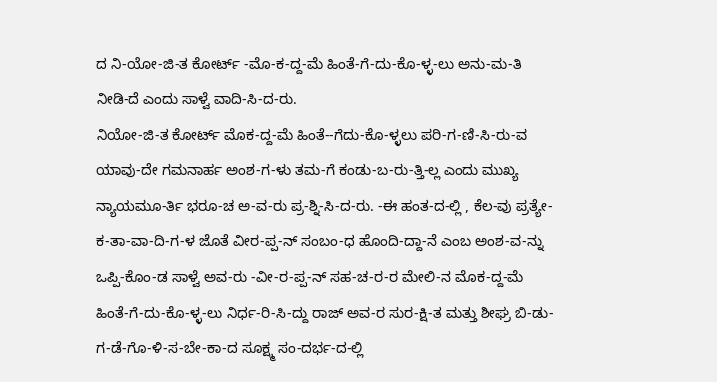ದ ನಿ-ಯೋ-ಜಿ-ತ ಕೋರ್ಟ್ -ಮೊ-ಕ-ದ್ದ-ಮೆ ಹಿಂತೆ-ಗೆ-ದು-ಕೊ-ಳ್ಳ-ಲು ಅನು-ಮ-ತಿ ನೀಡಿ-ದೆ ಎಂದು ಸಾಳ್ವೆ ವಾದಿ-ಸಿ-ದ-ರು.
ನಿಯೋ-ಜಿ-ತ ಕೋರ್ಟ್ ಮೊಕ-ದ್ದ-ಮೆ ಹಿಂತೆ--ಗೆದು-ಕೊ-ಳ್ಳಲು ಪರಿ-ಗ-ಣಿ-ಸಿ-ರು-ವ ಯಾವು-ದೇ ಗಮನಾರ್ಹ ಅಂಶ-ಗ-ಳು ತಮ-ಗೆ ಕಂಡು-ಬ-ರು-ತ್ತಿ-ಲ್ಲ ಎಂದು ಮುಖ್ಯ ನ್ಯಾಯಮೂ-ರ್ತಿ ಭರೂ-ಚ ಅ-ವ-ರು ಪ್ರ-ಶ್ನಿ-ಸಿ-ದ-ರು. -ಈ ಹಂತ-ದ-ಲ್ಲಿ , ಕೆಲ-ವು ಪ್ರತ್ಯೇ-ಕ-ತಾ-ವಾ-ದಿ-ಗ-ಳ ಜೊತೆ ವೀರ-ಪ್ಪ-ನ್ ಸಂಬಂ-ಧ ಹೊಂದಿ-ದ್ದಾ-ನೆ ಎಂಬ ಅಂಶ-ವ-ನ್ನು ಒಪ್ಪಿ-ಕೊಂ-ಡ ಸಾಳ್ವೆ ಅವ-ರು -ವೀ-ರ-ಪ್ಪ-ನ್ ಸಹ-ಚ-ರ-ರ ಮೇಲಿ-ನ ಮೊಕ-ದ್ದ-ಮೆ ಹಿಂತೆ-ಗೆ-ದು-ಕೊ-ಳ್ಳ-ಲು ನಿರ್ಧ-ರಿ-ಸಿ-ದ್ದು ರಾಜ್ ಅವ-ರ ಸುರ-ಕ್ಷಿ-ತ ಮತ್ತು ಶೀಘ್ರ ಬಿ-ಡು-ಗ-ಡೆ-ಗೊ-ಳಿ-ಸ-ಬೇ-ಕಾ-ದ ಸೂಕ್ಷ್ಮ ಸಂ-ದರ್ಭ-ದ-ಲ್ಲಿ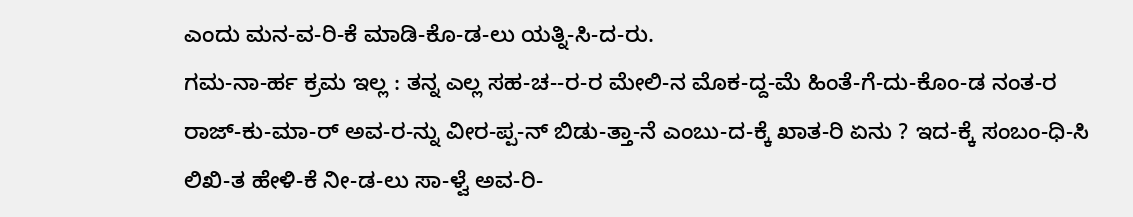ಎಂದು ಮನ-ವ-ರಿ-ಕೆ ಮಾಡಿ-ಕೊ-ಡ-ಲು ಯತ್ನಿ-ಸಿ-ದ-ರು.
ಗಮ-ನಾ-ರ್ಹ ಕ್ರಮ ಇಲ್ಲ : ತನ್ನ ಎಲ್ಲ ಸಹ-ಚ--ರ-ರ ಮೇಲಿ-ನ ಮೊಕ-ದ್ದ-ಮೆ ಹಿಂತೆ-ಗೆ-ದು-ಕೊಂ-ಡ ನಂತ-ರ ರಾಜ್-ಕು-ಮಾ-ರ್ ಅವ-ರ-ನ್ನು ವೀರ-ಪ್ಪ-ನ್ ಬಿಡು-ತ್ತಾ-ನೆ ಎಂಬು-ದ-ಕ್ಕೆ ಖಾತ-ರಿ ಏನು ? ಇದ-ಕ್ಕೆ ಸಂಬಂ-ಧಿ-ಸಿ ಲಿಖಿ-ತ ಹೇಳಿ-ಕೆ ನೀ-ಡ-ಲು ಸಾ-ಳ್ವೆ ಅವ-ರಿ-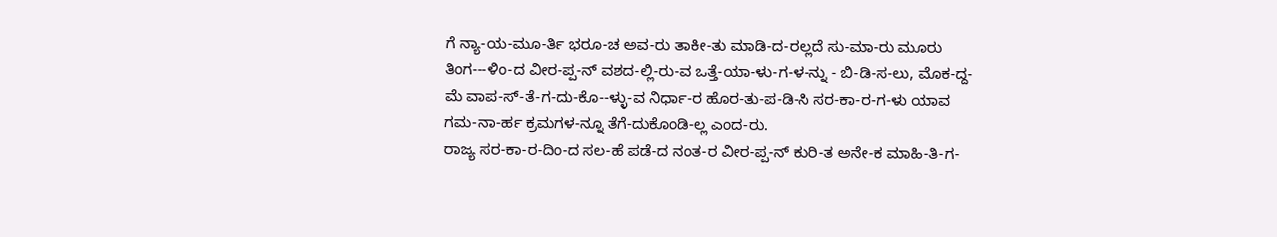ಗೆ ನ್ಯಾ-ಯ-ಮೂ-ರ್ತಿ ಭರೂ-ಚ ಅವ-ರು ತಾಕೀ-ತು ಮಾಡಿ-ದ-ರಲ್ಲದೆ ಸು-ಮಾ-ರು ಮೂರು ತಿಂಗ---ಳಿಂ-ದ ವೀರ-ಪ್ಪ-ನ್ ವಶದ-ಲ್ಲಿ-ರು-ವ ಒತ್ತೆ-ಯಾ-ಳು-ಗ-ಳ-ನ್ನು - ಬಿ-ಡಿ-ಸ-ಲು, ಮೊಕ-ದ್ದ-ಮೆ ವಾಪ-ಸ್-ತೆ-ಗ-ದು-ಕೊ--ಳ್ಳು-ವ ನಿರ್ಧಾ-ರ ಹೊರ-ತು-ಪ-ಡಿ-ಸಿ ಸರ-ಕಾ-ರ-ಗ-ಳು ಯಾವ ಗಮ-ನಾ-ರ್ಹ ಕ್ರಮಗಳ-ನ್ನೂ ತೆಗೆ-ದುಕೊಂಡಿ-ಲ್ಲ ಎಂದ-ರು.
ರಾಜ್ಯ ಸರ-ಕಾ-ರ-ದಿಂ-ದ ಸಲ-ಹೆ ಪಡೆ-ದ ನಂತ-ರ ವೀರ-ಪ್ಪ-ನ್ ಕುರಿ-ತ ಅನೇ-ಕ ಮಾಹಿ-ತಿ-ಗ-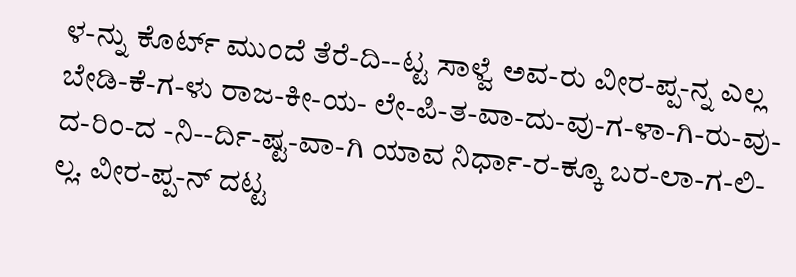ಳ-ನ್ನು ಕೊರ್ಟ್ ಮುಂದೆ ತೆರೆ-ದಿ--ಟ್ಟ ಸಾಳ್ವೆ ಅವ-ರು ವೀರ-ಪ್ಪ-ನ್ನ ಎಲ್ಲ ಬೇಡಿ-ಕೆ-ಗ-ಳು ರಾಜ-ಕೀ-ಯ- ಲೇ-ಪಿ-ತ-ವಾ-ದು-ವು-ಗ-ಳಾ-ಗಿ-ರು-ವು-ದ-ರಿಂ-ದ -ನಿ--ರ್ದಿ-ಷ್ಟ-ವಾ-ಗಿ ಯಾವ ನಿರ್ಧಾ-ರ-ಕ್ಕೂ ಬರ-ಲಾ-ಗ-ಲಿ-ಲ್ಲ. ವೀರ-ಪ್ಪ-ನ್ ದಟ್ಟ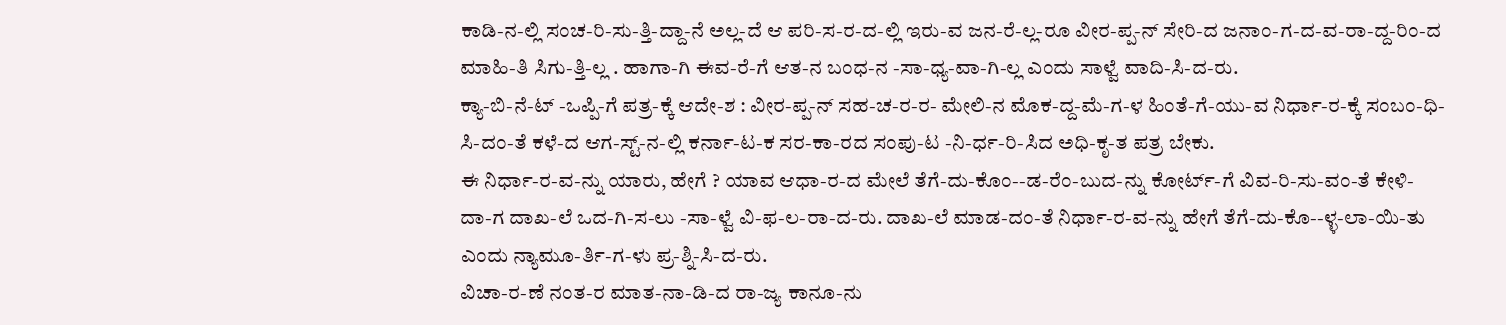ಕಾಡಿ-ನ-ಲ್ಲಿ ಸಂಚ-ರಿ-ಸು-ತ್ತಿ-ದ್ದಾ-ನೆ ಅಲ್ಲ-ದೆ ಆ ಪರಿ-ಸ-ರ-ದ-ಲ್ಲಿ ಇರು-ವ ಜನ-ರೆ-ಲ್ಲ-ರೂ ವೀರ-ಪ್ಪ-ನ್ ಸೇರಿ-ದ ಜನಾಂ-ಗ-ದ-ವ-ರಾ-ದ್ದ-ರಿಂ-ದ ಮಾಹಿ-ತಿ ಸಿಗು-ತ್ತಿ-ಲ್ಲ . ಹಾಗಾ-ಗಿ ಈವ-ರೆ-ಗೆ ಆತ-ನ ಬಂಧ-ನ -ಸಾ-ಧ್ಯ-ವಾ-ಗಿ-ಲ್ಲ ಎಂದು ಸಾಳ್ವೆ ವಾದಿ-ಸಿ-ದ-ರು.
ಕ್ಯಾ-ಬಿ-ನೆ-ಟ್ -ಒಪ್ಪಿ-ಗೆ ಪತ್ರ-ಕ್ಕೆ ಆದೇ-ಶ : ವೀರ-ಪ್ಪ-ನ್ ಸಹ-ಚ-ರ-ರ- ಮೇಲಿ-ನ ಮೊಕ-ದ್ದ-ಮೆ-ಗ-ಳ ಹಿಂತೆ-ಗೆ-ಯು-ವ ನಿರ್ಧಾ-ರ-ಕ್ಕೆ ಸಂಬಂ-ಧಿ-ಸಿ-ದಂ-ತೆ ಕಳೆ-ದ ಆಗ-ಸ್ಟ್-ನ-ಲ್ಲಿ ಕರ್ನಾ-ಟ-ಕ ಸರ-ಕಾ-ರದ ಸಂಪು-ಟ -ನಿ-ರ್ಧ-ರಿ-ಸಿದ ಅಧಿ-ಕೃ-ತ ಪತ್ರ ಬೇಕು.
ಈ ನಿರ್ಧಾ-ರ-ವ-ನ್ನು ಯಾರು, ಹೇಗೆ ? ಯಾವ ಆಧಾ-ರ-ದ ಮೇಲೆ ತೆಗೆ-ದು-ಕೊಂ--ಡ-ರೆಂ-ಬುದ-ನ್ನು ಕೋರ್ಟ್-ಗೆ ವಿವ-ರಿ-ಸು-ವಂ-ತೆ ಕೇಳಿ-ದಾ-ಗ ದಾಖ-ಲೆ ಒದ-ಗಿ-ಸ-ಲು -ಸಾ-ಳ್ವೆ ವಿ-ಫ-ಲ-ರಾ-ದ-ರು. ದಾಖ-ಲೆ ಮಾಡ-ದಂ-ತೆ ನಿರ್ಧಾ-ರ-ವ-ನ್ನು ಹೇಗೆ ತೆಗೆ-ದು-ಕೊ--ಳ್ಳ-ಲಾ-ಯಿ-ತು ಎಂದು ನ್ಯಾಮೂ-ರ್ತಿ-ಗ-ಳು ಪ್ರ-ಶ್ನಿ-ಸಿ-ದ-ರು.
ವಿಚಾ-ರ-ಣೆ ನಂತ-ರ ಮಾತ-ನಾ-ಡಿ-ದ ರಾ-ಜ್ಯ ಕಾನೂ-ನು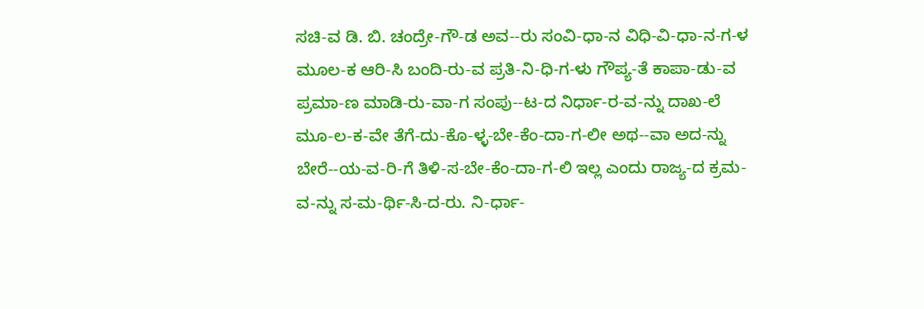ಸಚಿ-ವ ಡಿ. ಬಿ. ಚಂದ್ರೇ-ಗೌ-ಡ ಅವ--ರು ಸಂವಿ-ಧಾ-ನ ವಿಧಿ-ವಿ-ಧಾ-ನ-ಗ-ಳ ಮೂಲ-ಕ ಆರಿ-ಸಿ ಬಂದಿ-ರು-ವ ಪ್ರತಿ-ನಿ-ಧಿ-ಗ-ಳು ಗೌಪ್ಯ-ತೆ ಕಾಪಾ-ಡು-ವ ಪ್ರಮಾ-ಣ ಮಾಡಿ-ರು-ವಾ-ಗ ಸಂಪು--ಟ-ದ ನಿರ್ಧಾ-ರ-ವ-ನ್ನು ದಾಖ-ಲೆ ಮೂ-ಲ-ಕ-ವೇ ತೆಗೆ-ದು-ಕೊ-ಳ್ಳ-ಬೇ-ಕೆಂ-ದಾ-ಗ-ಲೀ ಅಥ--ವಾ ಅದ-ನ್ನು ಬೇರೆ--ಯ-ವ-ರಿ-ಗೆ ತಿಳಿ-ಸ-ಬೇ-ಕೆಂ-ದಾ-ಗ-ಲಿ ಇಲ್ಲ ಎಂದು ರಾಜ್ಯ-ದ ಕ್ರಮ-ವ-ನ್ನು ಸ-ಮ-ರ್ಥಿ-ಸಿ-ದ-ರು. ನಿ-ರ್ಧಾ-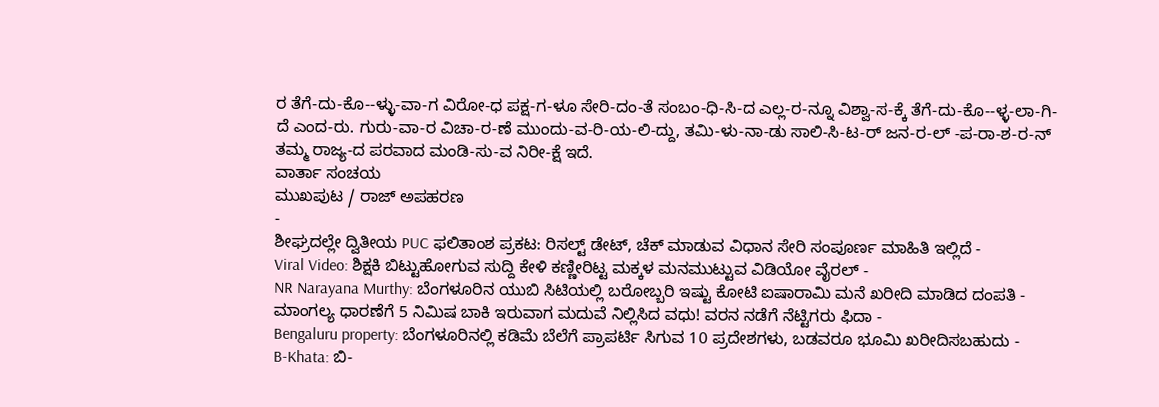ರ ತೆಗೆ-ದು-ಕೊ--ಳ್ಳು-ವಾ-ಗ ವಿರೋ-ಧ ಪಕ್ಷ-ಗ-ಳೂ ಸೇರಿ-ದಂ-ತೆ ಸಂಬಂ-ಧಿ-ಸಿ-ದ ಎಲ್ಲ-ರ-ನ್ನೂ ವಿಶ್ವಾ-ಸ-ಕ್ಕೆ ತೆಗೆ-ದು-ಕೊ--ಳ್ಳ-ಲಾ-ಗಿ-ದೆ ಎಂದ-ರು. ಗುರು-ವಾ-ರ ವಿಚಾ-ರ-ಣೆ ಮುಂದು-ವ-ರಿ-ಯ-ಲಿ-ದ್ದು, ತಮಿ-ಳು-ನಾ-ಡು ಸಾಲಿ-ಸಿ-ಟ-ರ್ ಜನ-ರ-ಲ್ -ಪ-ರಾ-ಶ-ರ-ನ್ ತಮ್ಮ ರಾಜ್ಯ-ದ ಪರವಾದ ಮಂಡಿ-ಸು-ವ ನಿರೀ-ಕ್ಷೆ ಇದೆ.
ವಾರ್ತಾ ಸಂಚಯ
ಮುಖಪುಟ / ರಾಜ್ ಅಪಹರಣ
-
ಶೀಘ್ರದಲ್ಲೇ ದ್ವಿತೀಯ PUC ಫಲಿತಾಂಶ ಪ್ರಕಟ: ರಿಸಲ್ಟ್ ಡೇಟ್, ಚೆಕ್ ಮಾಡುವ ವಿಧಾನ ಸೇರಿ ಸಂಪೂರ್ಣ ಮಾಹಿತಿ ಇಲ್ಲಿದೆ -
Viral Video: ಶಿಕ್ಷಕಿ ಬಿಟ್ಟುಹೋಗುವ ಸುದ್ದಿ ಕೇಳಿ ಕಣ್ಣೀರಿಟ್ಟ ಮಕ್ಕಳ ಮನಮುಟ್ಟುವ ವಿಡಿಯೋ ವೈರಲ್ -
NR Narayana Murthy: ಬೆಂಗಳೂರಿನ ಯುಬಿ ಸಿಟಿಯಲ್ಲಿ ಬರೋಬ್ಬರಿ ಇಷ್ಟು ಕೋಟಿ ಐಷಾರಾಮಿ ಮನೆ ಖರೀದಿ ಮಾಡಿದ ದಂಪತಿ -
ಮಾಂಗಲ್ಯ ಧಾರಣೆಗೆ 5 ನಿಮಿಷ ಬಾಕಿ ಇರುವಾಗ ಮದುವೆ ನಿಲ್ಲಿಸಿದ ವಧು! ವರನ ನಡೆಗೆ ನೆಟ್ಟಿಗರು ಫಿದಾ -
Bengaluru property: ಬೆಂಗಳೂರಿನಲ್ಲಿ ಕಡಿಮೆ ಬೆಲೆಗೆ ಪ್ರಾಪರ್ಟಿ ಸಿಗುವ 10 ಪ್ರದೇಶಗಳು, ಬಡವರೂ ಭೂಮಿ ಖರೀದಿಸಬಹುದು -
B-Khata: ಬಿ-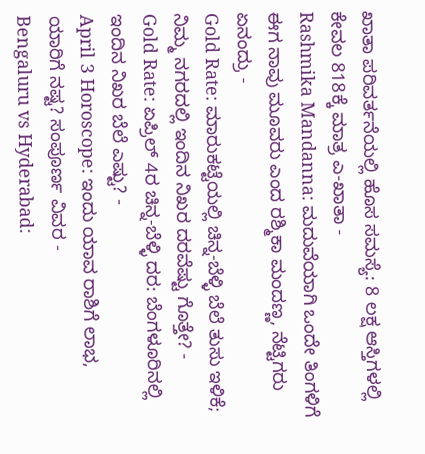ಖಾತಾ ಪರಿವರ್ತನೆಯಲ್ಲಿ ಹೊಸ ಸಮಸ್ಯೆ: 8 ಲಕ್ಷ ಆಸ್ತಿಗಳಲ್ಲಿ ಕೇವಲ 818ಕ್ಕೆ ಮಾತ್ರ ಎ-ಖಾತಾ -
Rashmika Mandanna: ಮದುವೆಯಾಗಿ ಒಂದೇ ತಿಂಗಳಿಗೆ ಈಗ ನಾವು ಮೂವರು ಎಂದ ರಶ್ಮಿಕಾ ಮಂದಣ್ಣ, ನೆಟ್ಟಿಗರು ಏನಂದ್ರು -
Gold Rate: ಮಾರುಕಟ್ಟೆಯಲ್ಲಿ ಚಿನ್ನ-ಬೆಳ್ಳಿ ಬೆಲೆ ತುಸು ಇಳಿಕೆ; ನಿಮ್ಮ ನಗರದಲ್ಲಿ ಇಂದಿನ ನಿಖರ ದರವೆಷ್ಟು ಗೊತ್ತೇ? -
Gold Rate: ಏಪ್ರಿಲ್ 4ರ ಚಿನ್ನ-ಬೆಳ್ಳಿ ದರ: ಬೆಂಗಳೂರಿನಲ್ಲಿ ಇಂದಿನ ನಿಖರ ಬೆಲೆ ಎಷ್ಟು? -
April 3 Horoscope: ಇಂದು ಯಾವ ರಾಶಿಗೆ ಲಾಭ, ಯಾರಿಗೆ ನಷ್ಟ? ಸಂಪೂರ್ಣ ವಿವರ -
Bengaluru vs Hyderabad: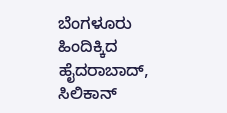ಬೆಂಗಳೂರು ಹಿಂದಿಕ್ಕಿದ ಹೈದರಾಬಾದ್, ಸಿಲಿಕಾನ್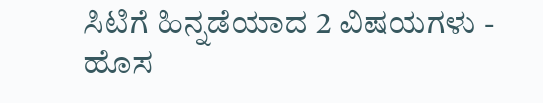ಸಿಟಿಗೆ ಹಿನ್ನಡೆಯಾದ 2 ವಿಷಯಗಳು -
ಹೊಸ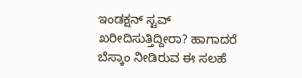ಇಂಡಕ್ಷನ್ ಸ್ಟವ್ ಖರೀದಿಸುತ್ತಿದ್ದೀರಾ? ಹಾಗಾದರೆ ಬೆಸ್ಕಾಂ ನೀಡಿರುವ ಈ ಸಲಹೆ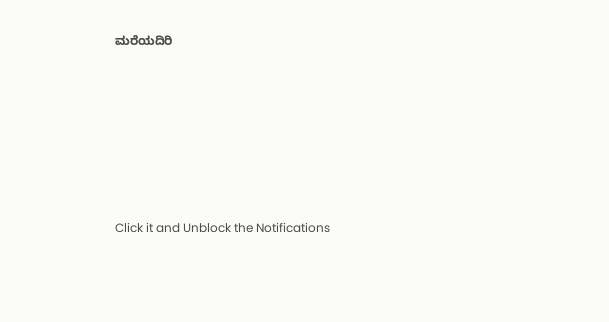ಮರೆಯದಿರಿ












Click it and Unblock the Notifications